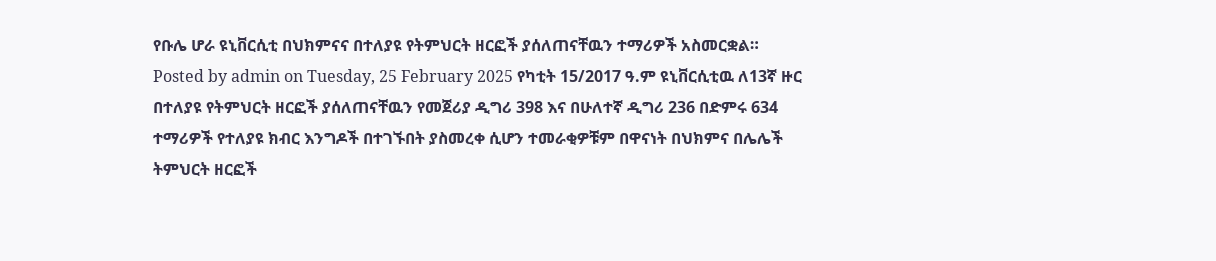የቡሌ ሆራ ዩኒቨርሲቲ በህክምናና በተለያዩ የትምህርት ዘርፎች ያሰለጠናቸዉን ተማሪዎች አስመርቋል። Posted by admin on Tuesday, 25 February 2025 የካቲት 15/2017 ዓ.ም ዩኒቨርሲቲዉ ለ13ኛ ዙር በተለያዩ የትምህርት ዘርፎች ያሰለጠናቸዉን የመጀሪያ ዲግሪ 398 እና በሁለተኛ ዲግሪ 236 በድምሩ 634 ተማሪዎች የተለያዩ ክብር እንግዶች በተገኙበት ያስመረቀ ሲሆን ተመራቂዎቹም በዋናነት በህክምና በሌሌች ትምህርት ዘርፎች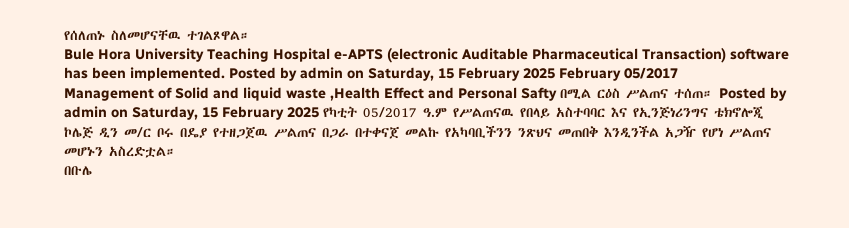የሰለጠኑ ስለመሆናቸዉ ተገልጾዋል።
Bule Hora University Teaching Hospital e-APTS (electronic Auditable Pharmaceutical Transaction) software has been implemented. Posted by admin on Saturday, 15 February 2025 February 05/2017
Management of Solid and liquid waste ,Health Effect and Personal Safty በሚል ርዕስ ሥልጠና ተሰጠ። Posted by admin on Saturday, 15 February 2025 የካቲት 05/2017 ዓ.ም የሥልጠናዉ የበላይ አስተባባር እና የኢንጅነሪንግና ቴክኖሎጂ ኮሌጅ ዲን መ/ር ቦሩ በዴያ የተዘጋጀዉ ሥልጠና በጋራ በተቀናጀ መልኩ የአካባቢችንን ንጽህና መጠበቅ እንዲንችል አጋዥ የሆነ ሥልጠና መሆኑን አስረድቷል።
በቡሌ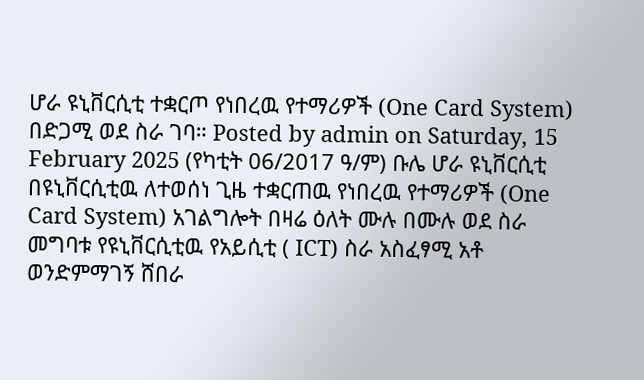ሆራ ዩኒቨርሲቲ ተቋርጦ የነበረዉ የተማሪዎች (One Card System) በድጋሚ ወደ ስራ ገባ። Posted by admin on Saturday, 15 February 2025 (የካቲት 06/2017 ዓ/ም) ቡሌ ሆራ ዩኒቨርሲቲ በዩኒቨርሲቲዉ ለተወሰነ ጊዜ ተቋርጠዉ የነበረዉ የተማሪዎች (One Card System) አገልግሎት በዛሬ ዕለት ሙሉ በሙሉ ወደ ስራ መግባቱ የዩኒቨርሲቲዉ የአይሲቲ ( ICT) ስራ አስፈፃሚ አቶ ወንድምማገኝ ሸበራ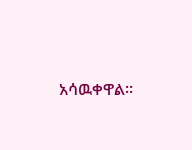አሳዉቀዋል፡፡